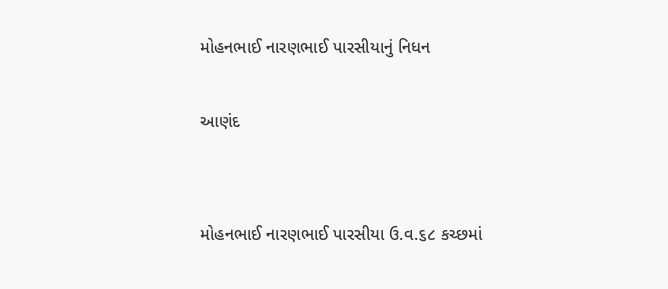મોહનભાઈ નારણભાઈ પારસીયાનું નિધન

આણંદ


મોહનભાઈ નારણભાઈ પારસીયા ઉ.વ.૬૮ કચ્છમાં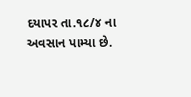દયાપર તા.૧૮/૪ ના અવસાન પામ્યા છે.